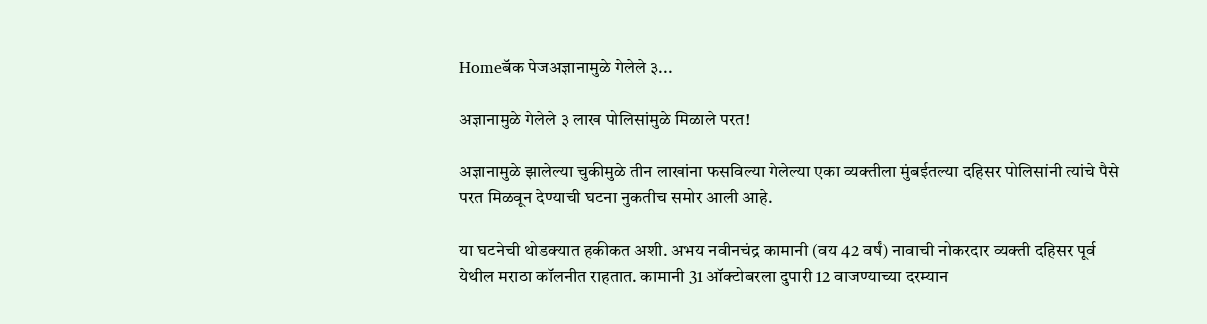Homeबॅक पेजअज्ञानामुळे गेलेले ३...

अज्ञानामुळे गेलेले ३ लाख पोलिसांमुळे मिळाले परत!

अज्ञानामुळे झालेल्या चुकीमुळे तीन लाखांना फसविल्या गेलेल्या एका व्यक्तीला मुंबईतल्या दहिसर पोलिसांनी त्यांचे पैसे परत मिळवून देण्याची घटना नुकतीच समोर आली आहे.

या घटनेची थोडक्यात हकीकत अशी. अभय नवीनचंद्र कामानी (वय 42 वर्षं) नावाची नोकरदार व्यक्ती दहिसर पूर्व येथील मराठा कॉलनीत राहतात. कामानी 31 ऑक्टोबरला दुपारी 12 वाजण्याच्या दरम्यान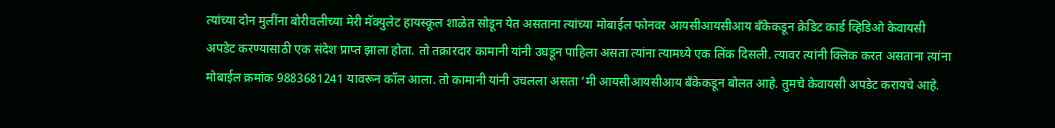त्यांच्या दोन मुलींना बोरीवलीच्या मेरी मॅक्युलेट हायस्कूल शाळेत सोडून येत असताना त्यांच्या मोबाईल फोनवर आयसीआयसीआय बँकेकडून क्रेडिट कार्ड व्हिडिओ केवायसी अपडेट करण्यासाठी एक संदेश प्राप्त झाला होता. तो तक्रारदार कामानी यांनी उघडून पाहिला असता त्यांना त्यामध्ये एक लिंक दिसली. त्यावर त्यांनी क्लिक करत असताना त्यांना मोबाईल क्रमांक 9883681241 यावरून कॉल आला. तो कामानी यांनी उचलला असता ‘मी आयसीआयसीआय बँकेकडून बोलत आहे. तुमचे केवायसी अपडेट करायचे आहे.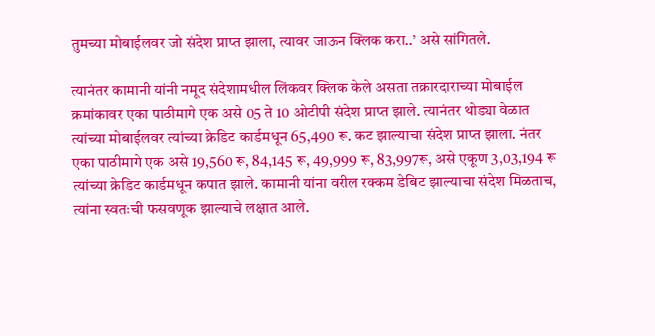तुमच्या मोबाईलवर जो संदेश प्राप्त झाला, त्यावर जाऊन क्लिक करा..’ असे सांगितले.

त्यानंतर कामानी यांनी नमूद संदेशामधील लिंकवर क्लिक केले असता तक्रारदाराच्या मोबाईल क्रमांकावर एका पाठीमागे एक असे 05 ते 10 ओटीपी संदेश प्राप्त झाले. त्यानंतर थोड्या वेळात त्यांच्या मोबाईलवर त्यांच्या क्रेडिट कार्डमधून 65,490 रू. कट झाल्याचा संदेश प्राप्त झाला. नंतर एका पाठीमागे एक असे 19,560 रू, 84,145 रू, 49,999 रू, 83,997रू, असे एकूण 3,03,194 रू त्यांच्या क्रेडिट कार्डमधून कपात झाले. कामानी यांना वरील रक्कम डेबिट झाल्याचा संदेश मिळताच, त्यांना स्वतःची फसवणूक झाल्याचे लक्षात आले.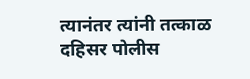त्यानंतर त्यांनी तत्काळ दहिसर पोलीस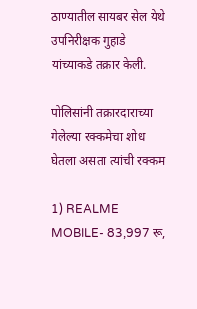ठाण्यातील सायबर सेल येथे उपनिरीक्षक गुहाडे यांच्याकडे तक्रार केली.

पोलिसांनी तक्रारदाराच्या गेलेल्या रक्कमेचा शोध घेतला असता त्यांची रक्कम

1) REALME MOBILE- 83,997 रू,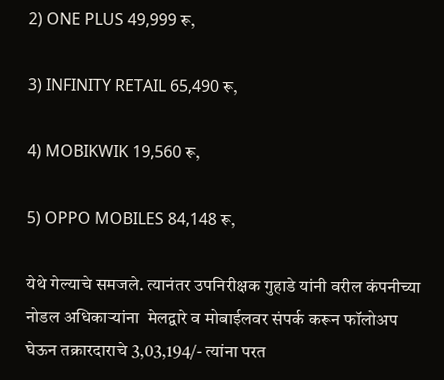2) ONE PLUS 49,999 रू,

3) INFINITY RETAIL 65,490 रू,

4) MOBIKWIK 19,560 रू,

5) OPPO MOBILES 84,148 रू,

येथे गेल्याचे समजले. त्यानंतर उपनिरीक्षक गुहाडे यांनी वरील कंपनीच्या नोडल अधिकाऱ्यांना  मेलद्वारे व मोबाईलवर संपर्क करून फॉलोअप घेऊन तक्रारदाराचे 3,03,194/- त्यांना परत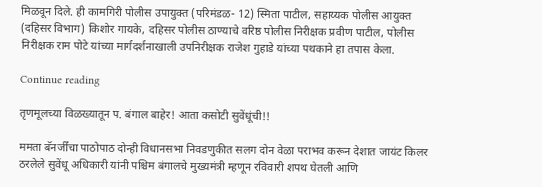मिळवून दिले. ही कामगिरी पोलीस उपायुक्त (परिमंडळ- 12) स्मिता पाटील, सहाय्यक पोलीस आयुक्त (दहिसर विभाग) किशोर गायके, दहिसर पोलीस ठाण्याचे वरिष्ठ पोलीस निरीक्षक प्रवीण पाटील, पोलीस निरीक्षक राम पोटे यांच्या मार्गदर्शनाखाली उपनिरीक्षक राजेश गुहाडे यांच्या पथकाने हा तपास केला.

Continue reading

तृणमूलच्या विळख्यातून प. बंगाल बाहेर! आता कसोटी सुवेंधूंची!!

ममता बॅनर्जींचा पाठोपाठ दोन्ही विधानसभा निवडणुकीत सलग दोन वेळा पराभव करून देशात जायंट किलर ठरलेले सुवेंधू अधिकारी यांनी पश्चिम बंगालचे मुख्यमंत्री म्हणून रविवारी शपथ घेतली आणि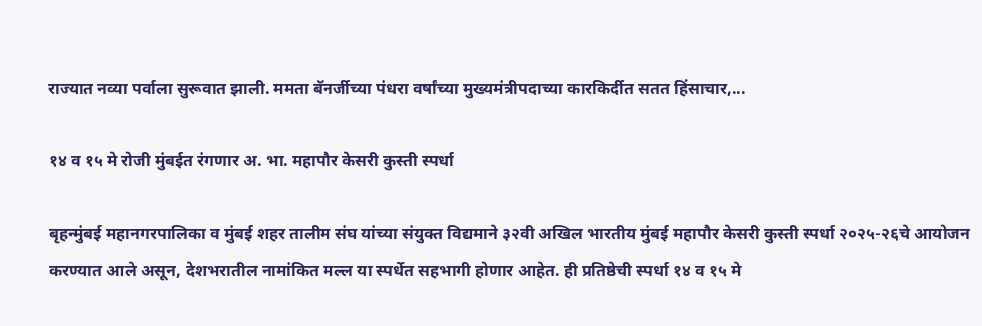राज्यात नव्या पर्वाला सुरूवात झाली. ममता बॅनर्जीच्या पंधरा वर्षांच्या मुख्यमंत्रीपदाच्या कारकिर्दीत सतत हिंसाचार,...

१४ व १५ मे रोजी मुंबईत रंगणार अ. भा. महापौर केसरी कुस्ती स्पर्धा

बृहन्मुंबई महानगरपालिका व मुंबई शहर तालीम संघ यांच्या संयुक्त विद्यमाने ३२वी अखिल भारतीय मुंबई महापौर केसरी कुस्ती स्पर्धा २०२५-२६चे आयोजन करण्यात आले असून, देशभरातील नामांकित मल्ल या स्पर्धेत सहभागी होणार आहेत. ही प्रतिष्ठेची स्पर्धा १४ व १५ मे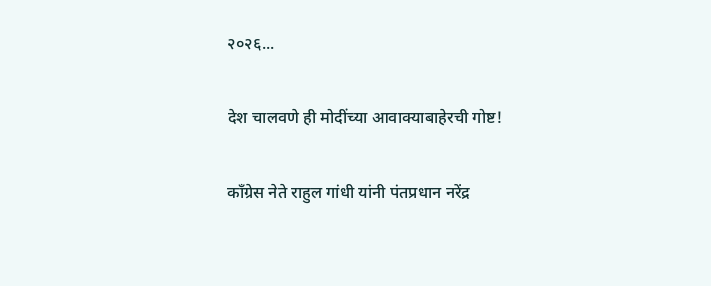२०२६...

देश चालवणे ही मोदींच्या आवाक्याबाहेरची गोष्ट!

काँग्रेस नेते राहुल गांधी यांनी पंतप्रधान नरेंद्र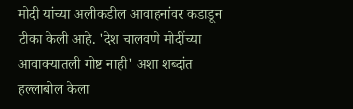मोदी यांच्या अलीकडील आवाहनांवर कडाडून टीका केली आहे. 'देश चालवणे मोदींच्या आवाक्यातली गोष्ट नाही' अशा शब्दांत हल्लाबोल केला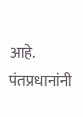आहे. पंतप्रधानांनी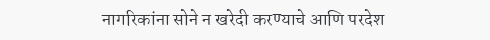नागरिकांना सोने न खरेदी करण्याचे आणि परदेश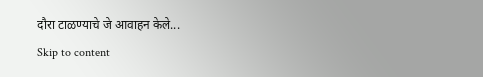दौरा टाळण्याचे जे आवाहन केले...
Skip to content